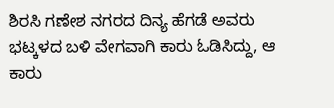ಶಿರಸಿ ಗಣೇಶ ನಗರದ ದಿನ್ಯ ಹೆಗಡೆ ಅವರು ಭಟ್ಕಳದ ಬಳಿ ವೇಗವಾಗಿ ಕಾರು ಓಡಿಸಿದ್ದು, ಆ ಕಾರು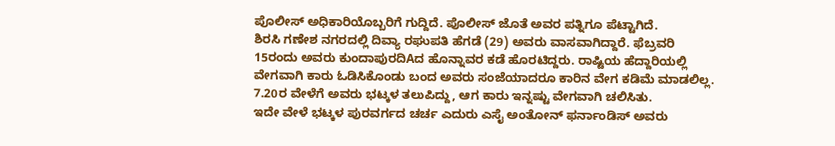ಪೊಲೀಸ್ ಅಧಿಕಾರಿಯೊಬ್ಬರಿಗೆ ಗುದ್ದಿದೆ. ಪೊಲೀಸ್ ಜೊತೆ ಅವರ ಪತ್ನಿಗೂ ಪೆಟ್ಟಾಗಿದೆ.
ಶಿರಸಿ ಗಣೇಶ ನಗರದಲ್ಲಿ ದಿವ್ಯಾ ರಘುಪತಿ ಹೆಗಡೆ (29) ಅವರು ವಾಸವಾಗಿದ್ದಾರೆ. ಫೆಬ್ರವರಿ 15ರಂದು ಅವರು ಕುಂದಾಪುರದಿAದ ಹೊನ್ನಾವರ ಕಡೆ ಹೊರಟಿದ್ದರು. ರಾಷ್ಟಿಯ ಹೆದ್ದಾರಿಯಲ್ಲಿ ವೇಗವಾಗಿ ಕಾರು ಓಡಿಸಿಕೊಂಡು ಬಂದ ಅವರು ಸಂಜೆಯಾದರೂ ಕಾರಿನ ವೇಗ ಕಡಿಮೆ ಮಾಡಲಿಲ್ಲ. 7.20ರ ವೇಳೆಗೆ ಅವರು ಭಟ್ಕಳ ತಲುಪಿದ್ದು, ಆಗ ಕಾರು ಇನ್ನಷ್ಟು ವೇಗವಾಗಿ ಚಲಿಸಿತು.
ಇದೇ ವೇಳೆ ಭಟ್ಕಳ ಪುರವರ್ಗದ ಚರ್ಚ ಎದುರು ಎಸೈ ಅಂತೋನ್ ಫರ್ನಾಂಡಿಸ್ ಅವರು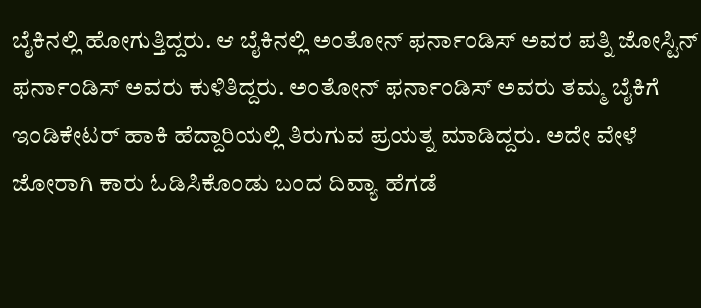ಬೈಕಿನಲ್ಲಿ ಹೋಗುತ್ತಿದ್ದರು. ಆ ಬೈಕಿನಲ್ಲಿ ಅಂತೋನ್ ಫರ್ನಾಂಡಿಸ್ ಅವರ ಪತ್ನಿ ಜೋಸ್ಟಿನ್ ಫರ್ನಾಂಡಿಸ್ ಅವರು ಕುಳಿತಿದ್ದರು. ಅಂತೋನ್ ಫರ್ನಾಂಡಿಸ್ ಅವರು ತಮ್ಮ ಬೈಕಿಗೆ ಇಂಡಿಕೇಟರ್ ಹಾಕಿ ಹೆದ್ದಾರಿಯಲ್ಲಿ ತಿರುಗುವ ಪ್ರಯತ್ನ ಮಾಡಿದ್ದರು. ಅದೇ ವೇಳೆ ಜೋರಾಗಿ ಕಾರು ಓಡಿಸಿಕೊಂಡು ಬಂದ ದಿವ್ಯಾ ಹೆಗಡೆ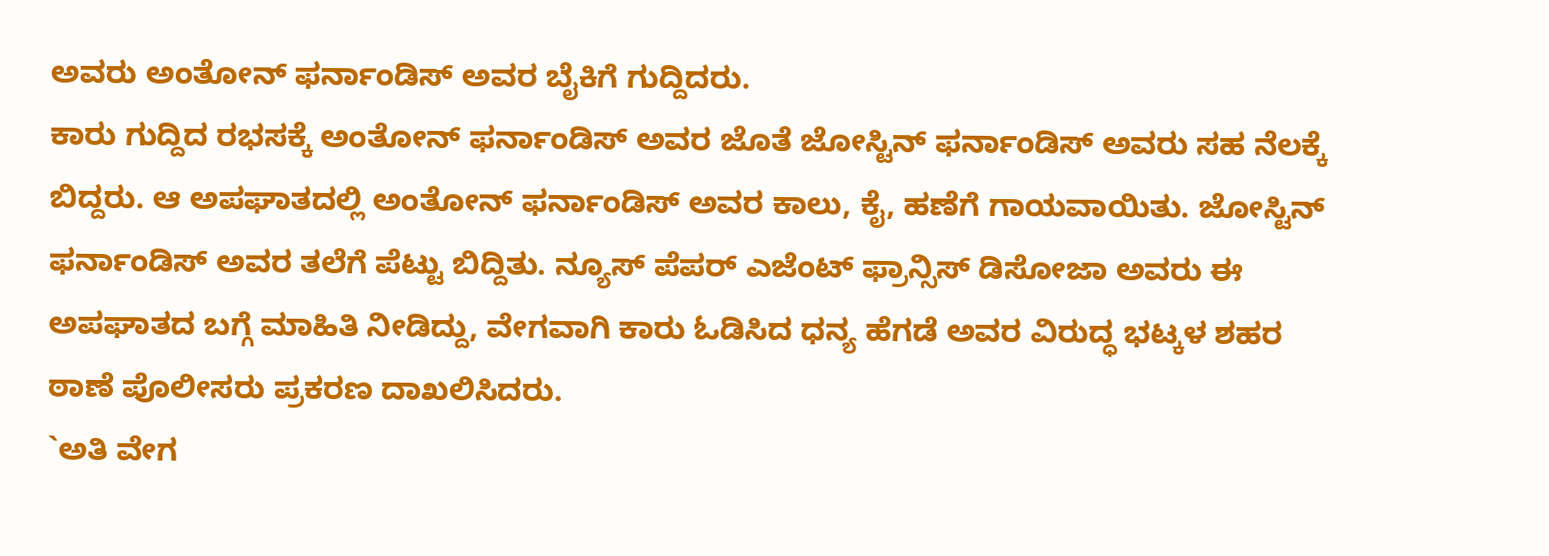ಅವರು ಅಂತೋನ್ ಫರ್ನಾಂಡಿಸ್ ಅವರ ಬೈಕಿಗೆ ಗುದ್ದಿದರು.
ಕಾರು ಗುದ್ದಿದ ರಭಸಕ್ಕೆ ಅಂತೋನ್ ಫರ್ನಾಂಡಿಸ್ ಅವರ ಜೊತೆ ಜೋಸ್ಟಿನ್ ಫರ್ನಾಂಡಿಸ್ ಅವರು ಸಹ ನೆಲಕ್ಕೆ ಬಿದ್ದರು. ಆ ಅಪಘಾತದಲ್ಲಿ ಅಂತೋನ್ ಫರ್ನಾಂಡಿಸ್ ಅವರ ಕಾಲು, ಕೈ, ಹಣೆಗೆ ಗಾಯವಾಯಿತು. ಜೋಸ್ಟಿನ್ ಫರ್ನಾಂಡಿಸ್ ಅವರ ತಲೆಗೆ ಪೆಟ್ಟು ಬಿದ್ದಿತು. ನ್ಯೂಸ್ ಪೆಪರ್ ಎಜೆಂಟ್ ಫ್ರಾನ್ಸಿಸ್ ಡಿಸೋಜಾ ಅವರು ಈ ಅಪಘಾತದ ಬಗ್ಗೆ ಮಾಹಿತಿ ನೀಡಿದ್ದು, ವೇಗವಾಗಿ ಕಾರು ಓಡಿಸಿದ ಧನ್ಯ ಹೆಗಡೆ ಅವರ ವಿರುದ್ಧ ಭಟ್ಕಳ ಶಹರ ಠಾಣೆ ಪೊಲೀಸರು ಪ್ರಕರಣ ದಾಖಲಿಸಿದರು.
`ಅತಿ ವೇಗ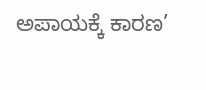ಅಪಾಯಕ್ಕೆ ಕಾರಣ’